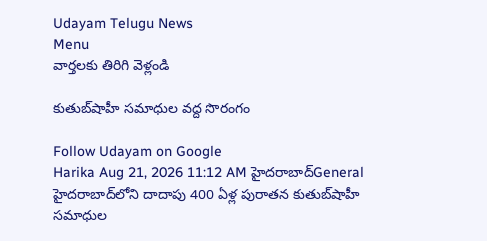Udayam Telugu News
Menu
వార్తలకు తిరిగి వెళ్లండి

కుతుబ్‌షాహీ సమాధుల వద్ద సొరంగం

Follow Udayam on Google
Harika Aug 21, 2026 11:12 AM హైదరాబాద్General
హైదరాబాద్‌లోని దాదాపు 400 ఏళ్ల పురాతన కుతుబ్‌షాహీ సమాధుల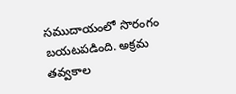సముదాయంలో సొరంగం బయటపడింది. అక్రమ తవ్వకాల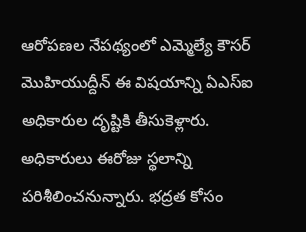ఆరోపణల నేపథ్యంలో ఎమ్మెల్యే కౌసర్‌ మొహియుద్దీన్‌ ఈ విషయాన్ని ఏఎస్‌ఐ అధికారుల దృష్టికి తీసుకెళ్లారు. అధికారులు ఈరోజు స్థలాన్ని పరిశీలించనున్నారు. భద్రత కోసం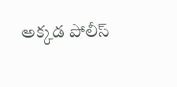అక్కడ పోలీస్‌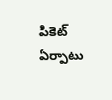పికెట్‌ ఏర్పాటు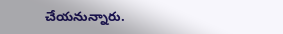చేయనున్నారు.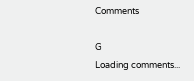Comments

G
Loading comments...